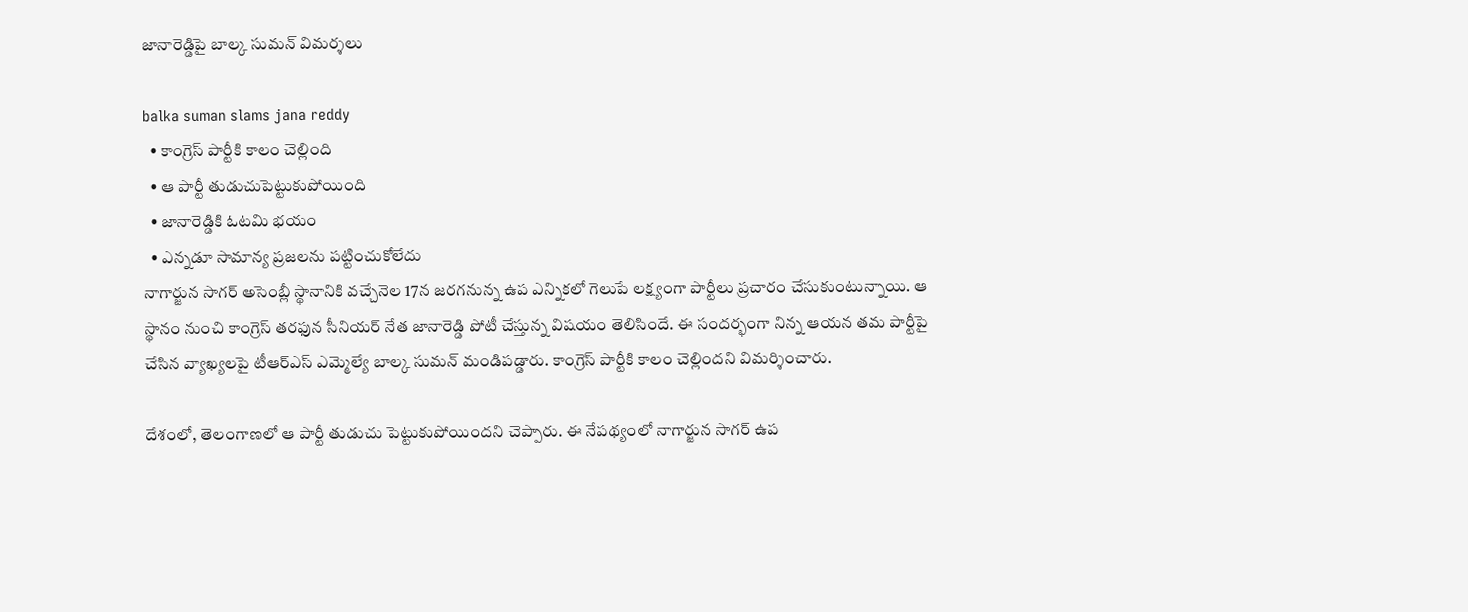జానారెడ్డిపై బాల్క సుమ‌న్ విమ‌ర్శ‌లు

balka suman slams jana reddy
  • కాంగ్రెస్ పార్టీకి కాలం చెల్లింది
  • ఆ పార్టీ తుడుచుపెట్టుకుపోయింది
  • జానారెడ్డికి ఓటమి భయం
  • ఎన్న‌డూ సామాన్య ప్రజలను పట్టించుకోలేదు
నాగార్జున సాగర్ అసెంబ్లీ స్థానానికి వ‌చ్చేనెల 17న జ‌ర‌గ‌నున్న‌ ఉప ఎన్నిక‌లో గెలుపే ల‌క్ష్యంగా పార్టీలు ప్రచారం చేసుకుంటున్నాయి. ఆ స్థానం నుంచి కాంగ్రెస్ తరఫున సీనియర్ నేత జానారెడ్డి పోటీ చేస్తున్న విష‌యం తెలిసిందే. ఈ సంద‌ర్భంగా నిన్న ఆయ‌న త‌మ పార్టీపై చేసిన వ్యాఖ్య‌ల‌పై టీఆర్ఎస్‌ ఎమ్మెల్యే బాల్క సుమన్ మండిప‌డ్డారు. కాంగ్రెస్ పార్టీకి కాలం చెల్లింద‌ని విమ‌ర్శించారు.

దేశంలో, తెలంగాణ‌లో ఆ పార్టీ తుడుచు పెట్టుకుపోయిందని చెప్పారు. ఈ నేప‌థ్యంలో నాగార్జున సాగ‌ర్ ఉప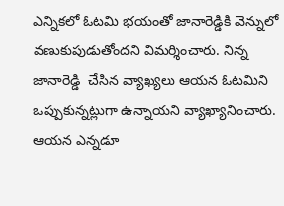ఎన్నిక‌లో ఓటమి భయంతో జానారెడ్డికి వెన్నులో వ‌ణుకుపుడుతోంద‌ని విమ‌ర్శించారు. నిన్న  జానారెడ్డి  చేసిన వ్యాఖ్య‌లు ఆయ‌న‌ ఓటమిని ఒప్పుకున్నట్లుగా ఉన్నాయని వ్యాఖ్యానించారు. ఆయ‌న ఎన్న‌డూ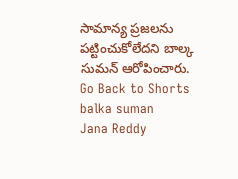సామాన్య ప్రజలను పట్టించుకోలేదని బాల్క సుమ‌న్ ఆరోపించారు.
Go Back to Shorts
balka suman
Jana Reddy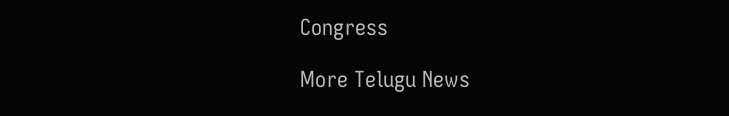Congress

More Telugu News